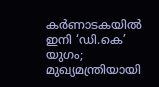കർണാടകയിൽ ഇനി ‘ഡി.കെ’ യുഗം; മുഖ്യമന്ത്രിയായി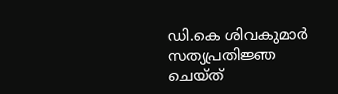ഡി.കെ ശിവകുമാർ സത്യപ്രതിജ്ഞ ചെയ്ത്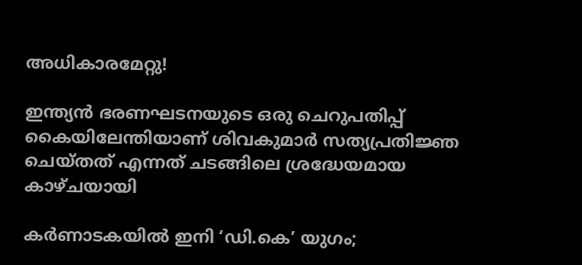അധികാരമേറ്റു!

ഇന്ത്യൻ ഭരണഘടനയുടെ ഒരു ചെറുപതിപ്പ് കൈയിലേന്തിയാണ് ശിവകുമാർ സത്യപ്രതിജ്ഞ ചെയ്തത് എന്നത് ചടങ്ങിലെ ശ്രദ്ധേയമായ കാഴ്ചയായി

കർണാടകയിൽ ഇനി ‘ഡി.കെ’ യുഗം;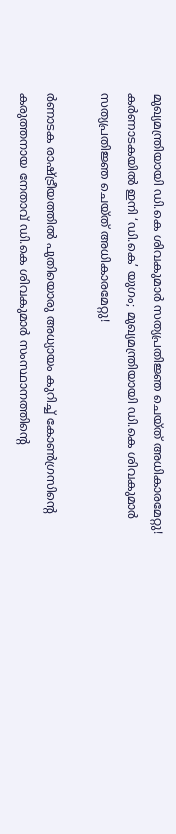മുഖ്യമന്ത്രിയായി ഡി.കെ ശിവകുമാർ സത്യപ്രതിജ്ഞ ചെയ്ത് അധികാരമേറ്റു!
കർണാടകയിൽ ഇനി ‘ഡി.കെ’ യുഗം; മുഖ്യമന്ത്രിയായി ഡി.കെ ശിവകുമാർ സത്യപ്രതിജ്ഞ ചെയ്ത് അധികാരമേറ്റു!

ർണാടക രാഷ്ട്രീയത്തിൽ പുതിയൊരു അധ്യായം കുറിച്ച് കോൺഗ്രസിന്റെ കരുത്തനായ നേതാവ് ഡി.കെ ശിവകുമാർ സംസ്ഥാനത്തിന്റെ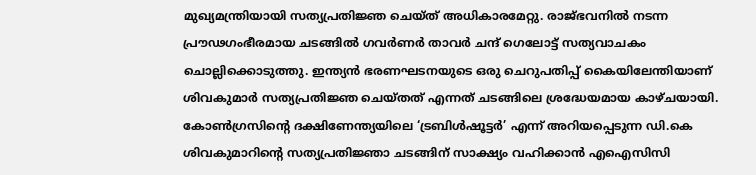മുഖ്യമന്ത്രിയായി സത്യപ്രതിജ്ഞ ചെയ്ത് അധികാരമേറ്റു. രാജ്ഭവനിൽ നടന്ന പ്രൗഢഗംഭീരമായ ചടങ്ങിൽ ഗവർണർ താവർ ചന്ദ് ഗെലോട്ട് സത്യവാചകം ചൊല്ലിക്കൊടുത്തു. ഇന്ത്യൻ ഭരണഘടനയുടെ ഒരു ചെറുപതിപ്പ് കൈയിലേന്തിയാണ് ശിവകുമാർ സത്യപ്രതിജ്ഞ ചെയ്തത് എന്നത് ചടങ്ങിലെ ശ്രദ്ധേയമായ കാഴ്ചയായി. കോൺഗ്രസിന്റെ ദക്ഷിണേന്ത്യയിലെ ‘ട്രബിൾഷൂട്ടർ’ എന്ന് അറിയപ്പെടുന്ന ഡി.കെ ശിവകുമാറിന്റെ സത്യപ്രതിജ്ഞാ ചടങ്ങിന് സാക്ഷ്യം വഹിക്കാൻ എഐസിസി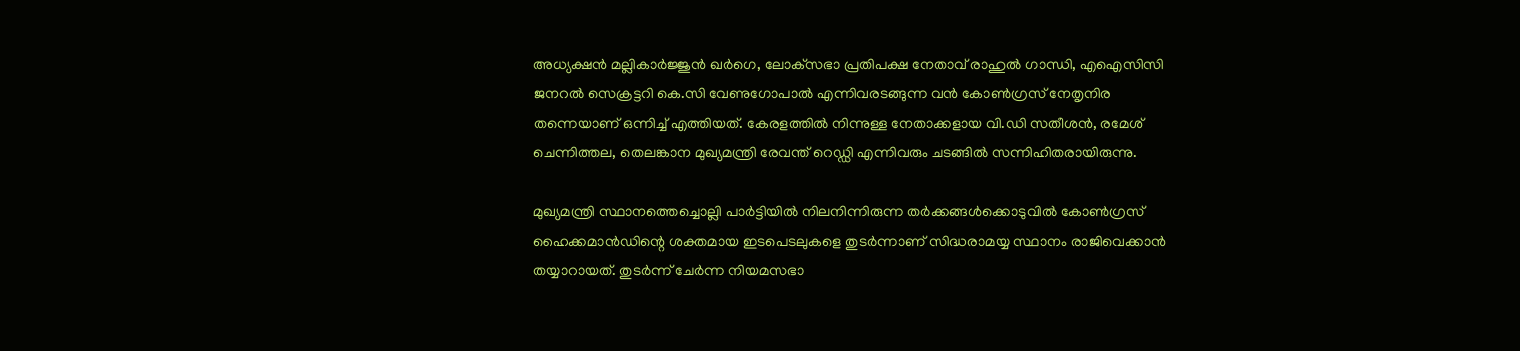അധ്യക്ഷൻ മല്ലികാർജ്ജുൻ ഖർഗെ, ലോക്‌സഭാ പ്രതിപക്ഷ നേതാവ് രാഹുൽ ഗാന്ധി, എഐസിസി ജനറൽ സെക്രട്ടറി കെ.സി വേണുഗോപാൽ എന്നിവരടങ്ങുന്ന വൻ കോൺഗ്രസ് നേതൃനിര തന്നെയാണ് ഒന്നിച്ച് എത്തിയത്. കേരളത്തിൽ നിന്നുള്ള നേതാക്കളായ വി.ഡി സതീശൻ, രമേശ് ചെന്നിത്തല, തെലങ്കാന മുഖ്യമന്ത്രി രേവന്ത് റെഡ്ഡി എന്നിവരും ചടങ്ങിൽ സന്നിഹിതരായിരുന്നു.

മുഖ്യമന്ത്രി സ്ഥാനത്തെച്ചൊല്ലി പാർട്ടിയിൽ നിലനിന്നിരുന്ന തർക്കങ്ങൾക്കൊടുവിൽ കോൺഗ്രസ് ഹൈക്കമാൻഡിന്റെ ശക്തമായ ഇടപെടലുകളെ തുടർന്നാണ് സിദ്ധരാമയ്യ സ്ഥാനം രാജിവെക്കാൻ തയ്യാറായത്. തുടർന്ന് ചേർന്ന നിയമസഭാ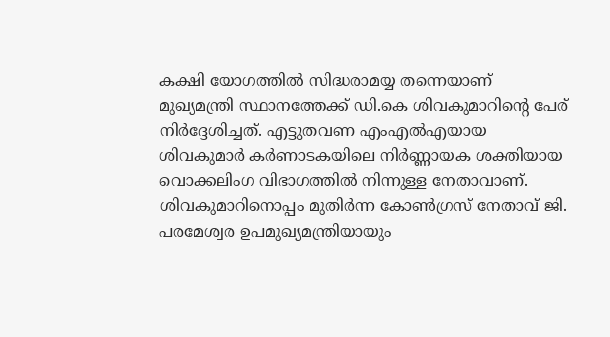കക്ഷി യോഗത്തിൽ സിദ്ധരാമയ്യ തന്നെയാണ് മുഖ്യമന്ത്രി സ്ഥാനത്തേക്ക് ഡി.കെ ശിവകുമാറിന്റെ പേര് നിർദ്ദേശിച്ചത്. എട്ടുതവണ എംഎൽഎയായ ശിവകുമാർ കർണാടകയിലെ നിർണ്ണായക ശക്തിയായ വൊക്കലിംഗ വിഭാഗത്തിൽ നിന്നുള്ള നേതാവാണ്. ശിവകുമാറിനൊപ്പം മുതിർന്ന കോൺഗ്രസ് നേതാവ് ജി. പരമേശ്വര ഉപമുഖ്യമന്ത്രിയായും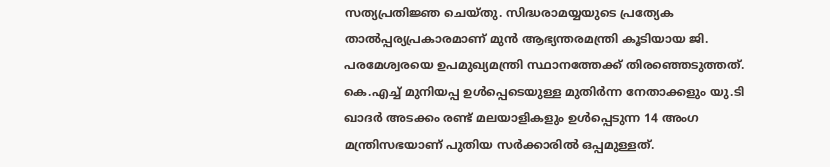സത്യപ്രതിജ്ഞ ചെയ്തു. സിദ്ധരാമയ്യയുടെ പ്രത്യേക താൽപ്പര്യപ്രകാരമാണ് മുൻ ആഭ്യന്തരമന്ത്രി കൂടിയായ ജി. പരമേശ്വരയെ ഉപമുഖ്യമന്ത്രി സ്ഥാനത്തേക്ക് തിരഞ്ഞെടുത്തത്. കെ.എച്ച് മുനിയപ്പ ഉൾപ്പെടെയുള്ള മുതിർന്ന നേതാക്കളും യു.ടി ഖാദർ അടക്കം രണ്ട് മലയാളികളും ഉൾപ്പെടുന്ന 14 അംഗ മന്ത്രിസഭയാണ് പുതിയ സർക്കാരിൽ ഒപ്പമുള്ളത്.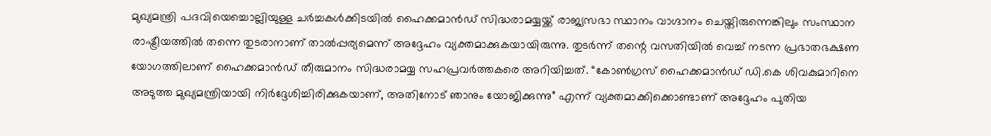മുഖ്യമന്ത്രി പദവിയെച്ചൊല്ലിയുള്ള ചർച്ചകൾക്കിടയിൽ ഹൈക്കമാൻഡ് സിദ്ധരാമയ്യയ്ക്ക് രാജ്യസഭാ സ്ഥാനം വാഗ്ദാനം ചെയ്തിരുന്നെങ്കിലും സംസ്ഥാന രാഷ്ട്രീയത്തിൽ തന്നെ തുടരാനാണ് താൽപ്പര്യമെന്ന് അദ്ദേഹം വ്യക്തമാക്കുകയായിരുന്നു. തുടർന്ന് തന്റെ വസതിയിൽ വെച്ച് നടന്ന പ്രഭാതഭക്ഷണ യോഗത്തിലാണ് ഹൈക്കമാൻഡ് തീരുമാനം സിദ്ധരാമയ്യ സഹപ്രവർത്തകരെ അറിയിച്ചത്. “കോൺഗ്രസ് ഹൈക്കമാൻഡ് ഡി.കെ ശിവകുമാറിനെ അടുത്ത മുഖ്യമന്ത്രിയായി നിർദ്ദേശിച്ചിരിക്കുകയാണ്, അതിനോട് ഞാനും യോജിക്കുന്നു” എന്ന് വ്യക്തമാക്കിക്കൊണ്ടാണ് അദ്ദേഹം പുതിയ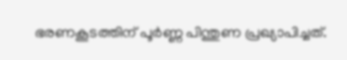ഭരണകൂടത്തിന് പൂർണ്ണ പിന്തുണ പ്രഖ്യാപിച്ചത്.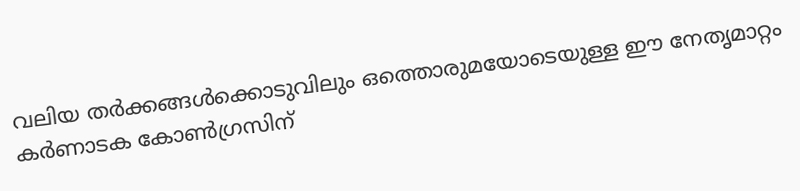വലിയ തർക്കങ്ങൾക്കൊടുവിലും ഒത്തൊരുമയോടെയുള്ള ഈ നേതൃമാറ്റം കർണാടക കോൺഗ്രസിന്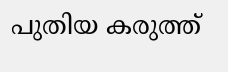പുതിയ കരുത്ത്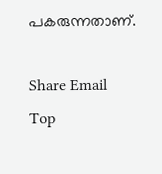പകരുന്നതാണ്.

Share Email
Top